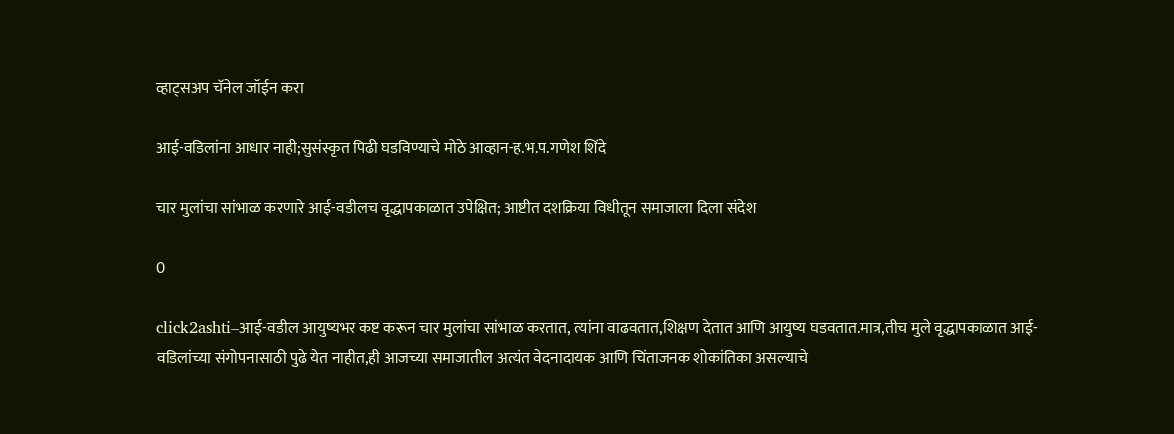व्हाट्सअप चॅनेल जॉईन करा

आई-वडिलांना आधार नाही;सुसंस्कृत पिढी घडविण्याचे मोठे आव्हान-ह.भ.प.गणेश शिंदे

चार मुलांचा सांभाळ करणारे आई-वडीलच वृद्धापकाळात उपेक्षित; आष्टीत दशक्रिया विधीतून समाजाला दिला संदेश

0

click2ashti–आई-वडील आयुष्यभर कष्ट करून चार मुलांचा सांभाळ करतात, त्यांना वाढवतात,शिक्षण देतात आणि आयुष्य घडवतात.मात्र,तीच मुले वृद्धापकाळात आई-वडिलांच्या संगोपनासाठी पुढे येत नाहीत,ही आजच्या समाजातील अत्यंत वेदनादायक आणि चिंताजनक शोकांतिका असल्याचे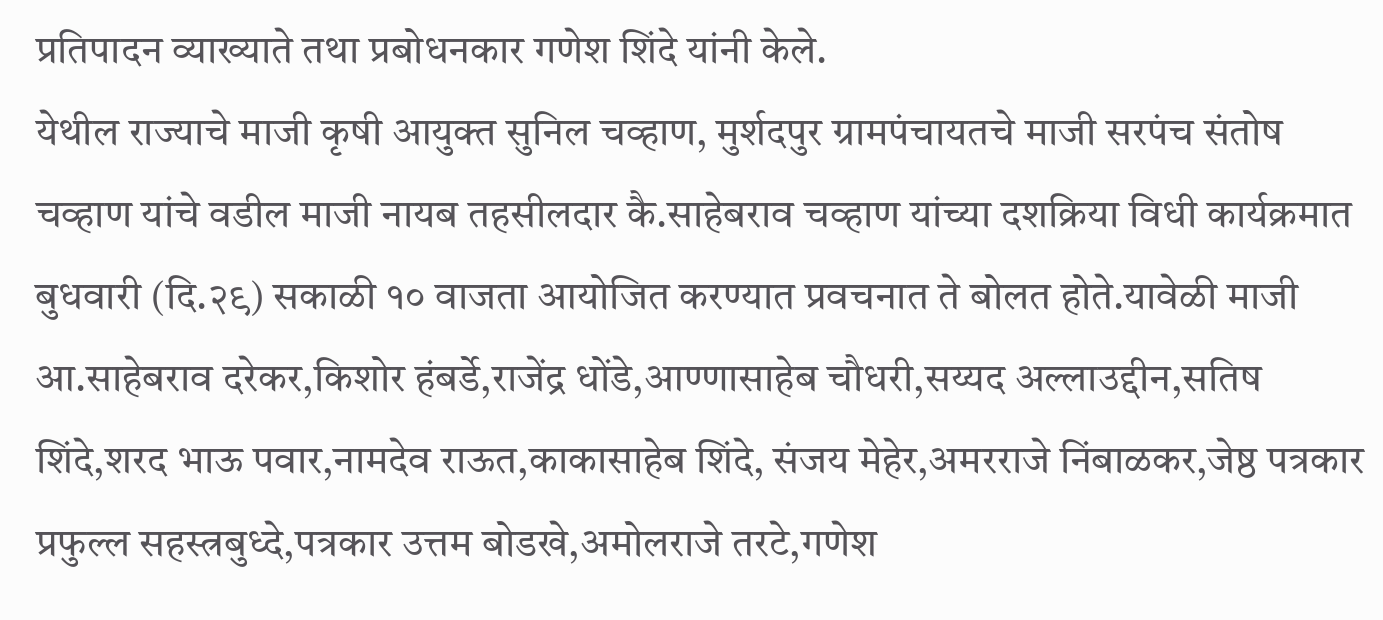प्रतिपादन व्याख्याते तथा प्रबोधनकार गणेश शिंदे यांनी केले.
येथील राज्याचे माजी कृषी आयुक्त सुनिल चव्हाण, मुर्शदपुर ग्रामपंचायतचे माजी सरपंच संतोष चव्हाण यांचे वडील माजी नायब तहसीलदार कै.साहेबराव चव्हाण यांच्या दशक्रिया विधी कार्यक्रमात बुधवारी (दि.२९) सकाळी १० वाजता आयोजित करण्यात प्रवचनात ते बोलत होते.यावेळी माजी आ.साहेबराव दरेकर,किशोर हंबर्डे,राजेंद्र धोंडे,आण्णासाहेब चौधरी,सय्यद अल्लाउद्दीन,सतिष शिंदे,शरद भाऊ पवार,नामदेव राऊत,काकासाहेब शिंदे, संजय मेहेर,अमरराजे निंबाळकर,जेष्ठ पत्रकार प्रफुल्ल सहस्त्रबुध्दे,पत्रकार उत्तम बोडखे,अमोलराजे तरटे,गणेश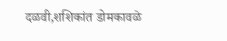दळवी,शशिकांत डोमकावळे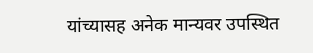यांच्यासह अनेक मान्यवर उपस्थित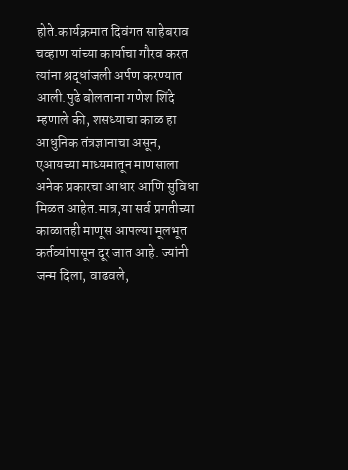होते.कार्यक्रमात दिवंगत साहेबराव चव्हाण यांच्या कार्याचा गौरव करत त्यांना श्रद्धांजली अर्पण करण्यात आली.पुढे बोलताना गणेश शिंदे म्हणाले की, शसध्याचा काळ हा आधुनिक तंत्रज्ञानाचा असून, एआयच्या माध्यमातून माणसाला अनेक प्रकारचा आधार आणि सुविधा मिळत आहेत.मात्र,या सर्व प्रगतीच्या काळातही माणूस आपल्या मूलभूत कर्तव्यांपासून दूर जात आहे. ज्यांनी जन्म दिला, वाढवले,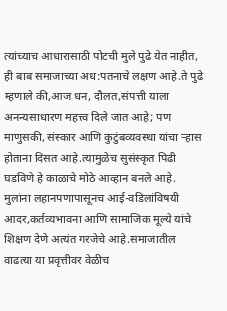त्यांच्याच आधारासाठी पोटची मुले पुढे येत नाहीत, ही बाब समाजाच्या अध:पतनाचे लक्षण आहे.ते पुढे म्हणाले की,आज धन, दौलत,संपत्ती याला अनन्यसाधारण महत्त्व दिले जात आहे; पण माणुसकी, संस्कार आणि कुटुंबव्यवस्था यांचा ऱ्हास होताना दिसत आहे.त्यामुळेच सुसंस्कृत पिढी घडविणे हे काळाचे मोठे आव्हान बनले आहे. मुलांना लहानपणापासूनच आई-वडिलांविषयी आदर,कर्तव्यभावना आणि सामाजिक मूल्ये यांचे शिक्षण देणे अत्यंत गरजेचे आहे.समाजातील वाढत्या या प्रवृत्तीवर वेळीच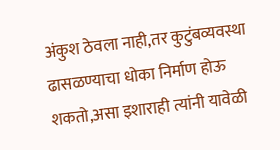अंकुश ठेवला नाही,तर कुटुंबव्यवस्था ढासळण्याचा धोका निर्माण होऊ शकतो,असा इशाराही त्यांनी यावेळी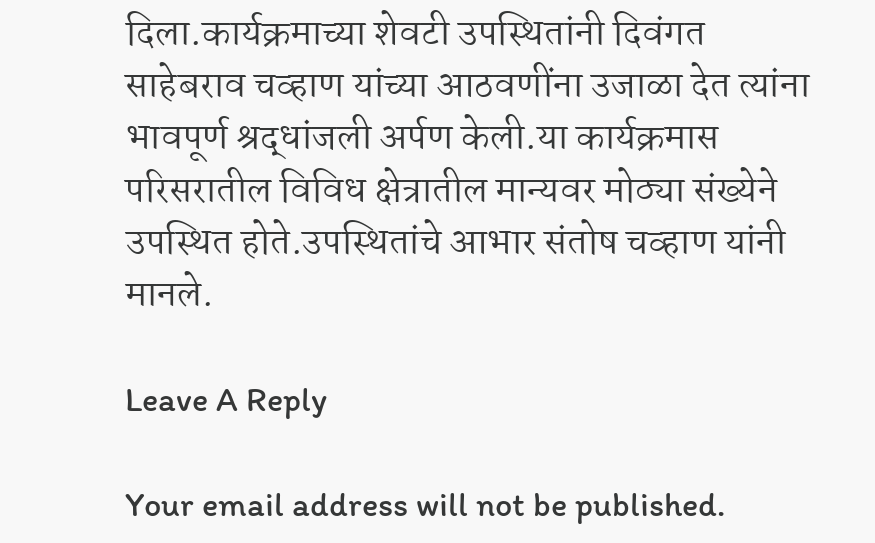दिला.कार्यक्रमाच्या शेवटी उपस्थितांनी दिवंगत साहेबराव चव्हाण यांच्या आठवणींना उजाळा देत त्यांना भावपूर्ण श्रद्धांजली अर्पण केली.या कार्यक्रमास परिसरातील विविध क्षेत्रातील मान्यवर मोठ्या संख्येने उपस्थित होते.उपस्थितांचे आभार संतोष चव्हाण यांनी मानले.

Leave A Reply

Your email address will not be published.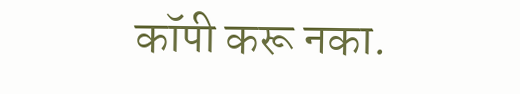कॉपी करू नका.